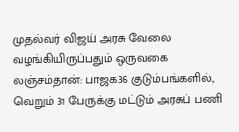முதல்வர் விஜய் அரசு வேலை வழங்கியிருப்பதும் ஒருவகை லஞ்சம்தான்: பாஜக36 குடும்பங்களில், வெறும் 31 பேருக்கு மட்டும் அரசுப் பணி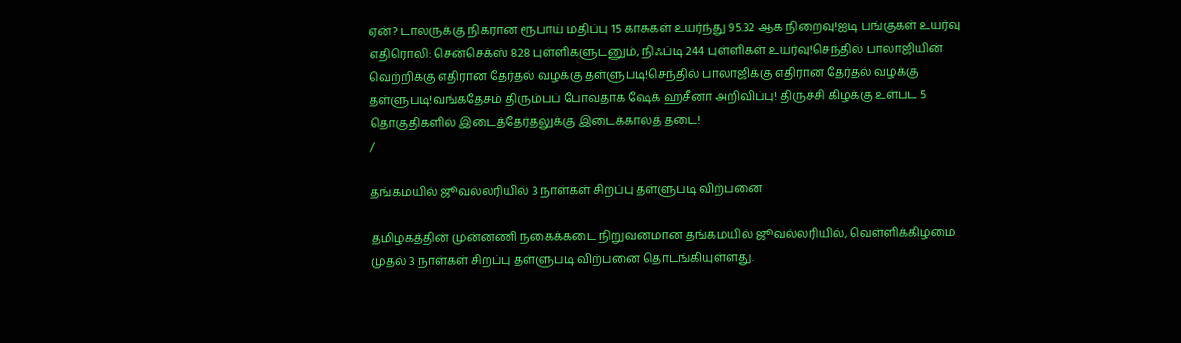ஏன்? டாலருக்கு நிகரான ரூபாய் மதிப்பு 15 காசுகள் உயர்ந்து 95.32 ஆக நிறைவு!ஐடி பங்குகள் உயர்வு எதிரொலி: சென்செக்ஸ் 828 புள்ளிகளுடனும், நிஃப்டி 244 புள்ளிகள் உயர்வு!செந்தில் பாலாஜியின் வெற்றிக்கு எதிரான தேர்தல் வழக்கு தள்ளுபடி!செந்தில் பாலாஜிக்கு எதிரான தேர்தல் வழக்கு தள்ளுபடி!வங்கதேசம் திரும்பப் போவதாக ஷேக் ஹசீனா அறிவிப்பு! திருச்சி கிழக்கு உள்பட 5 தொகுதிகளில் இடைத்தேர்தலுக்கு இடைக்காலத் தடை!
/

தங்கமயில் ஜூவல்லரியில் 3 நாள்கள் சிறப்பு தள்ளுபடி விற்பனை

தமிழகத்தின் முன்னணி நகைக்கடை நிறுவனமான தங்கமயில் ஜூவல்லரியில், வெள்ளிக்கிழமை முதல் 3 நாள்கள் சிறப்பு தள்ளுபடி விற்பனை தொடங்கியுள்ளது.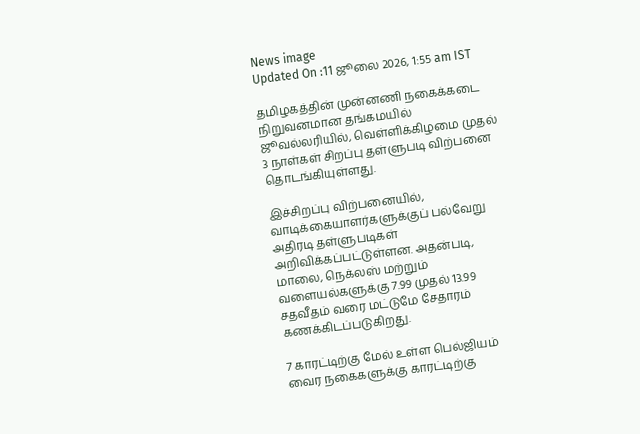News image
Updated On :11 ஜூலை 2026, 1:55 am IST

தமிழகத்தின் முன்னணி நகைக்கடை நிறுவனமான தங்கமயில் ஜூவல்லரியில், வெள்ளிக்கிழமை முதல் 3 நாள்கள் சிறப்பு தள்ளுபடி விற்பனை தொடங்கியுள்ளது.

இச்சிறப்பு விற்பனையில், வாடிக்கையாளர்களுக்குப் பல்வேறு அதிரடி தள்ளுபடிகள் அறிவிக்கப்பட்டுள்ளன. அதன்படி, மாலை, நெக்லஸ் மற்றும் வளையல்களுக்கு 7.99 முதல் 13.99 சதவீதம் வரை மட்டுமே சேதாரம் கணக்கிடப்படுகிறது.

7 காரட்டிற்கு மேல் உள்ள பெல்ஜியம் வைர நகைகளுக்கு காரட்டிற்கு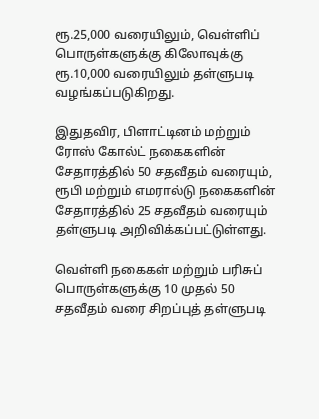ரூ.25,000 வரையிலும், வெள்ளிப் பொருள்களுக்கு கிலோவுக்கு ரூ.10,000 வரையிலும் தள்ளுபடி வழங்கப்படுகிறது.

இதுதவிர, பிளாட்டினம் மற்றும் ரோஸ் கோல்ட் நகைகளின் சேதாரத்தில் 50 சதவீதம் வரையும், ரூபி மற்றும் எமரால்டு நகைகளின் சேதாரத்தில் 25 சதவீதம் வரையும் தள்ளுபடி அறிவிக்கப்பட்டுள்ளது.

வெள்ளி நகைகள் மற்றும் பரிசுப் பொருள்களுக்கு 10 முதல் 50 சதவீதம் வரை சிறப்புத் தள்ளுபடி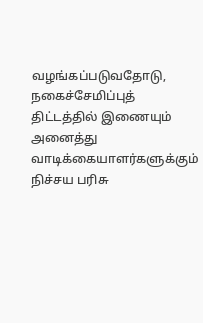வழங்கப்படுவதோடு, நகைச்சேமிப்புத் திட்டத்தில் இணையும் அனைத்து வாடிக்கையாளர்களுக்கும் நிச்சய பரிசு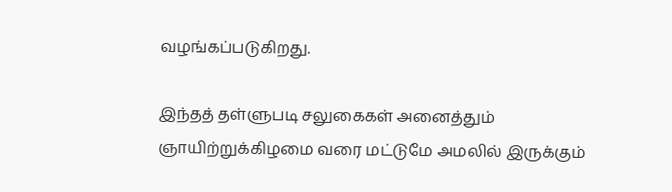வழங்கப்படுகிறது.

இந்தத் தள்ளுபடி சலுகைகள் அனைத்தும் ஞாயிற்றுக்கிழமை வரை மட்டுமே அமலில் இருக்கும்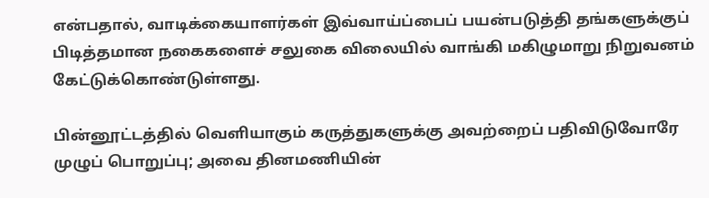என்பதால், வாடிக்கையாளர்கள் இவ்வாய்ப்பைப் பயன்படுத்தி தங்களுக்குப் பிடித்தமான நகைகளைச் சலுகை விலையில் வாங்கி மகிழுமாறு நிறுவனம் கேட்டுக்கொண்டுள்ளது.

பின்னூட்டத்தில் வெளியாகும் கருத்துகளுக்கு அவற்றைப் பதிவிடுவோரே முழுப் பொறுப்பு; அவை தினமணியின்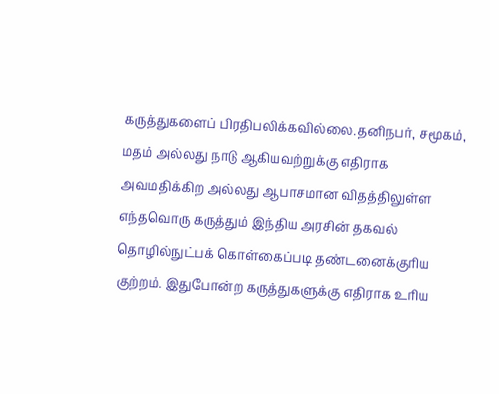கருத்துகளைப் பிரதிபலிக்கவில்லை.தனிநபர், சமூகம், மதம் அல்லது நாடு ஆகியவற்றுக்கு எதிராக அவமதிக்கிற அல்லது ஆபாசமான விதத்திலுள்ள எந்தவொரு கருத்தும் இந்திய அரசின் தகவல் தொழில்நுட்பக் கொள்கைப்படி தண்டனைக்குரிய குற்றம். இதுபோன்ற கருத்துகளுக்கு எதிராக உரிய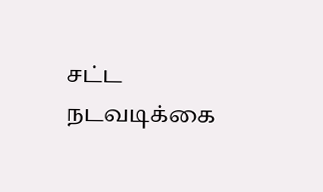சட்ட நடவடிக்கை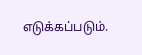எடுக்கப்படும்.